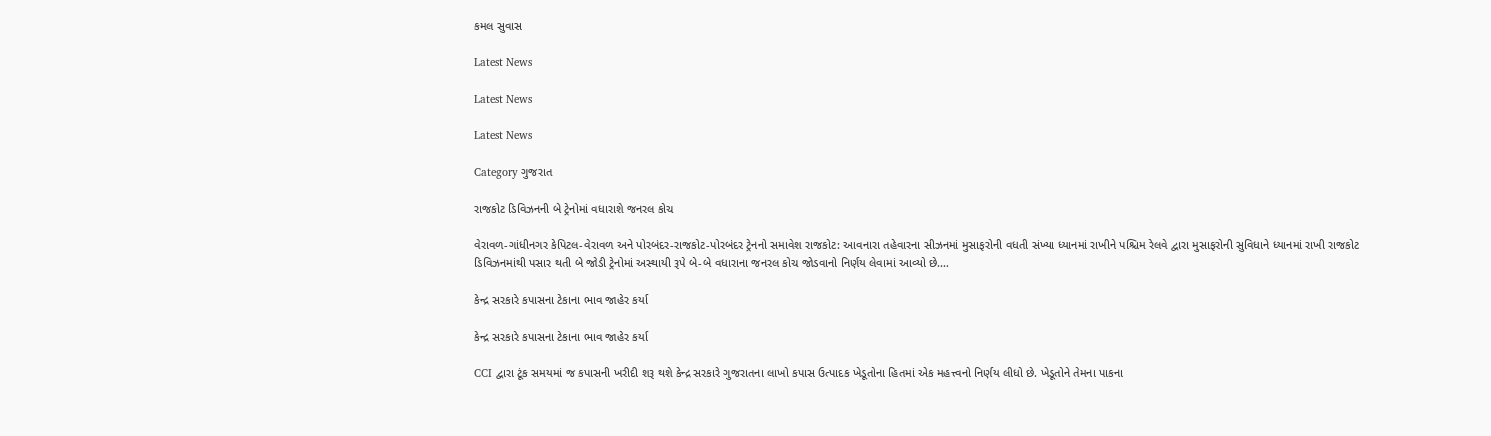કમલ સુવાસ

Latest News

Latest News

Latest News

Category ગુજરાત

રાજકોટ ડિવિઝનની બે ટ્રેનોમાં વધારાશે જનરલ કોચ

વેરાવળ-ગાંધીનગર કેપિટલ-વેરાવળ અને પોરબંદર-રાજકોટ-પોરબંદર ટ્રેનનો સમાવેશ રાજકોટ: આવનારા તહેવારના સીઝનમાં મુસાફરોની વધતી સંખ્યા ધ્યાનમાં રાખીને પશ્ચિમ રેલવે દ્વારા મુસાફરોની સુવિધાને ધ્યાનમાં રાખી રાજકોટ ડિવિઝનમાંથી પસાર થતી બે જોડી ટ્રેનોમાં અસ્થાયી રૂપે બે-બે વધારાના જનરલ કોચ જોડવાનો નિર્ણય લેવામાં આવ્યો છે.…

કેન્દ્ર સરકારે કપાસના ટેકાના ભાવ જાહેર કર્યા

કેન્દ્ર સરકારે કપાસના ટેકાના ભાવ જાહેર કર્યા

CCI દ્વારા ટૂંક સમયમાં જ કપાસની ખરીદી શરૂ થશે કેન્દ્ર સરકારે ગુજરાતના લાખો કપાસ ઉત્પાદક ખેડૂતોના હિતમાં એક મહત્ત્વનો નિર્ણય લીધો છે. ખેડૂતોને તેમના પાકના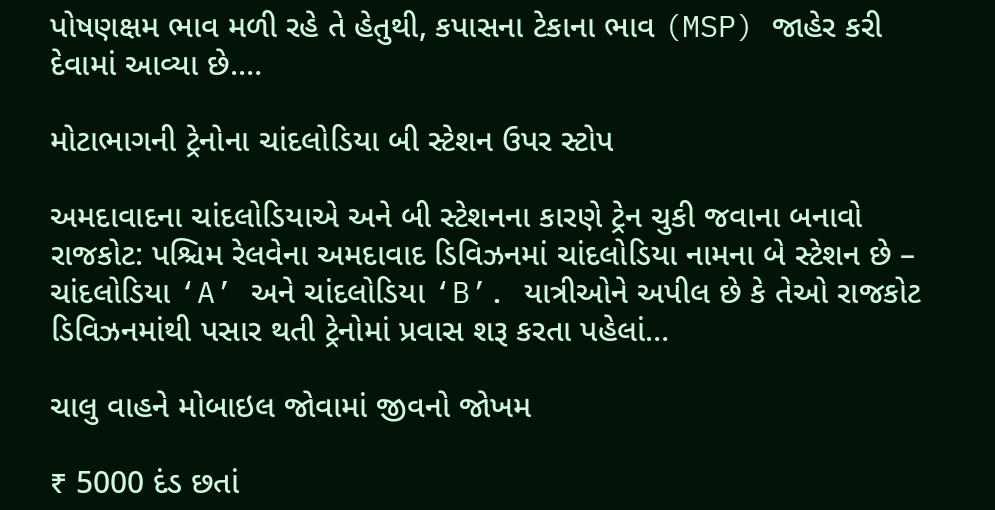પોષણક્ષમ ભાવ મળી રહે તે હેતુથી, કપાસના ટેકાના ભાવ (MSP) જાહેર કરી દેવામાં આવ્યા છે.…

મોટાભાગની ટ્રેનોના ચાંદલોડિયા બી સ્ટેશન ઉપર સ્ટોપ

અમદાવાદના ચાંદલોડિયાએ અને બી સ્ટેશનના કારણે ટ્રેન ચુકી જવાના બનાવો રાજકોટ: પશ્ચિમ રેલવેના અમદાવાદ ડિવિઝનમાં ચાંદલોડિયા નામના બે સ્ટેશન છે – ચાંદલોડિયા ‘A’ અને ચાંદલોડિયા ‘B’. યાત્રીઓને અપીલ છે કે તેઓ રાજકોટ ડિવિઝનમાંથી પસાર થતી ટ્રેનોમાં પ્રવાસ શરૂ કરતા પહેલાં…

ચાલુ વાહને મોબાઇલ જોવામાં જીવનો જોખમ

₹ 5000 દંડ છતાં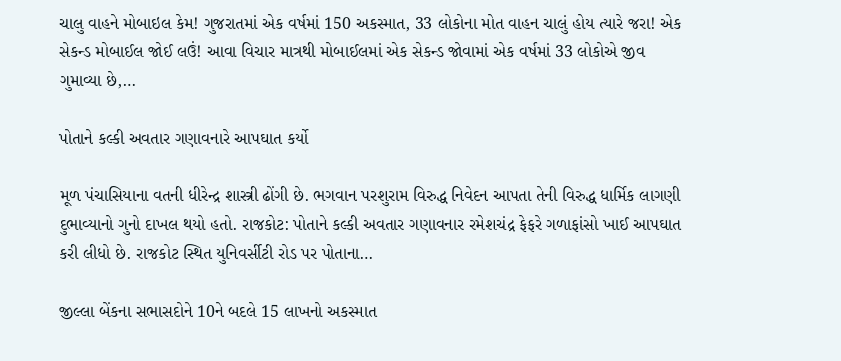ચાલુ વાહને મોબાઇલ કેમ! ગુજરાતમાં એક વર્ષમાં 150 અકસ્માત, 33 લોકોના મોત વાહન ચાલું હોય ત્યારે જરા! એક સેકન્ડ મોબાઈલ જોઈ લઉં! આવા વિચાર માત્રથી મોબાઈલમાં એક સેકન્ડ જોવામાં એક વર્ષમાં 33 લોકોએ જીવ ગુમાવ્યા છે,…

પોતાને કલ્કી અવતાર ગણાવનારે આપઘાત કર્યો

મૂળ પંચાસિયાના વતની ધીરેન્દ્ર શાસ્ત્રી ઢોંગી છે. ભગવાન પરશુરામ વિરુદ્ધ નિવેદન આપતા તેની વિરુદ્ધ ધાર્મિક લાગણી દુભાવ્યાનો ગુનો દાખલ થયો હતો. રાજકોટ: પોતાને કલ્કી અવતાર ગણાવનાર રમેશચંદ્ર ફેફરે ગળાફાંસો ખાઈ આપઘાત કરી લીધો છે. રાજકોટ સ્થિત યુનિવર્સીટી રોડ પર પોતાના…

જીલ્લા બેંકના સભાસદોને 10ને બદલે 15 લાખનો અકસ્માત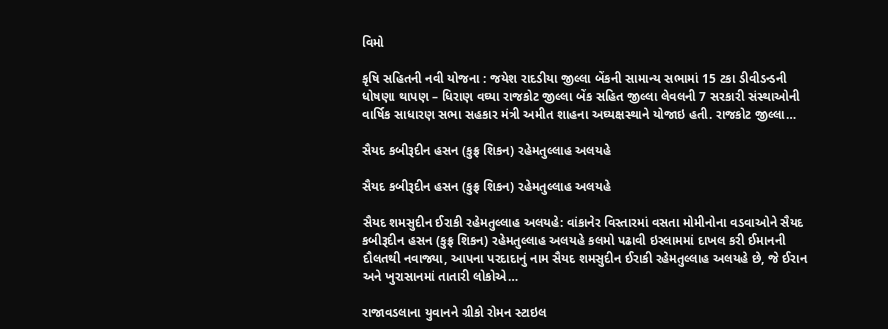વિમો

કૃષિ સહિતની નવી યોજના : જયેશ રાદડીયા જીલ્લા બેંકની સામાન્ય સભામાં 15 ટકા ડીવીડન્ડની ધોષણા થાપણ – ધિરાણ વઘ્યા રાજકોટ જીલ્લા બેંક સહિત જીલ્લા લેવલની 7 સરકારી સંસ્થાઓની વાર્ષિક સાધારણ સભા સહકાર મંત્રી અમીત શાહના અઘ્યક્ષસ્થાને યોજાઇ હતી. રાજકોટ જીલ્લા…

સૈયદ કબીરૂદીન હસન (કુફ્ર શિકન) રહેમતુલ્લાહ અલયહે

સૈયદ કબીરૂદીન હસન (કુફ્ર શિકન) રહેમતુલ્લાહ અલયહે

સૈયદ શમસુદીન ઈરાકી રહેમતુલ્લાહ અલયહે: વાંકાનેર વિસ્તારમાં વસતા મોમીનોના વડવાઓને સૈયદ કબીરૂદીન હસન (કુફ્ર શિકન) રહેમતુલ્લાહ અલયહે કલમો પઢાવી ઇસ્લામમાં દાખલ કરી ઈમાનની દૌલતથી નવાજ્યા, આપના પરદાદાનું નામ સૈયદ શમસુદીન ઈરાકી રહેમતુલ્લાહ અલયહે છે, જે ઈરાન અને ખુરાસાનમાં તાતારી લોકોએ…

રાજાવડલાના યુવાનને ગ્રીકો રોમન સ્ટાઇલ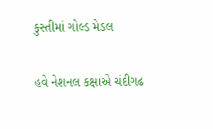કુસ્તીમાં ગોલ્ડ મેડલ

હવે નેશનલ કક્ષાએ ચંદીગઢ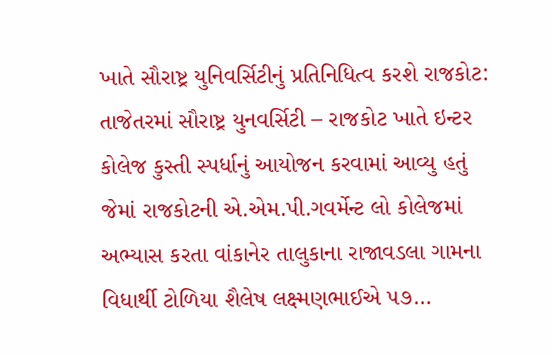ખાતે સૌરાષ્ટ્ર યુનિવર્સિટીનું પ્રતિનિધિત્વ કરશે રાજકોટ: તાજેતરમાં સૌરાષ્ટ્ર યુનવર્સિટી – રાજકોટ ખાતે ઇન્ટર કોલેજ કુસ્તી સ્પર્ધાનું આયોજન કરવામાં આવ્યુ હતું જેમાં રાજકોટની એ.એમ.પી.ગવર્મેન્ટ લો કોલેજમાં અભ્યાસ કરતા વાંકાનેર તાલુકાના રાજાવડલા ગામના વિધાર્થી ટોળિયા શૈલેષ લક્ષ્મણભાઈએ ૫૭…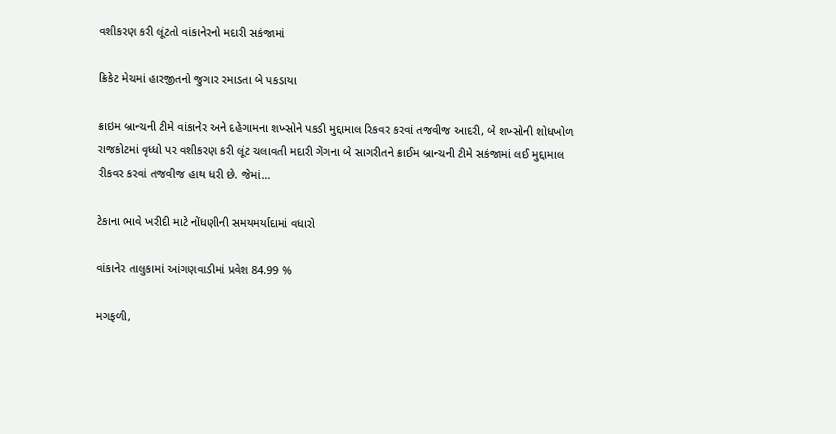વશીકરણ કરી લૂંટતો વાંકાનેરનો મદારી સકંજામાં

ક્રિકેટ મેચમાં હારજીતનો જુગાર રમાડતા બે પકડાયા

ક્રાઇમ બ્રાન્ચની ટીમે વાંકાનેર અને દહેગામના શખ્સોને પકડી મુદ્દામાલ રિકવર કરવાં તજવીજ આદરી, બે શખ્સોની શોધખોળ રાજકોટમાં વૃધ્ધો પર વશીકરણ કરી લૂંટ ચલાવતી મદારી ગેંગના બે સાગરીતને ક્રાઈમ બ્રાન્ચની ટીમે સકંજામાં લઈ મુદ્દામાલ રીકવર કરવાં તજવીજ હાથ ધરી છે. જેમાં…

ટેકાના ભાવે ખરીદી માટે નોંધણીની સમયમર્યાદામાં વધારો

વાંકાનેર તાલુકામાં આંગણવાડીમાં પ્રવેશ 84.99 %

મગફળી,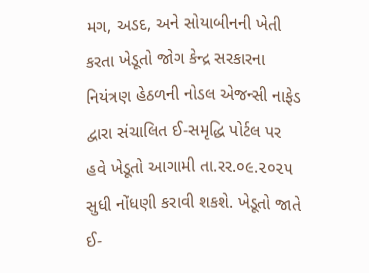મગ, અડદ, અને સોયાબીનની ખેતી કરતા ખેડૂતો જોગ કેન્દ્ર સરકારના નિયંત્રણ હેઠળની નોડલ એજન્સી નાફેડ દ્વારા સંચાલિત ઈ-સમૃદ્ધિ પોર્ટલ પર હવે ખેડૂતો આગામી તા.રર.૦૯.૨૦૨૫ સુધી નોંધણી કરાવી શકશે. ખેડૂતો જાતે ઈ-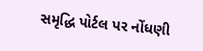સમૃદ્ધિ પોર્ટલ પર નોંધણી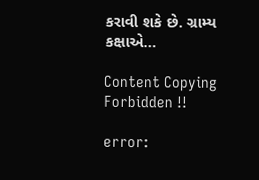કરાવી શકે છે. ગ્રામ્ય કક્ષાએ…

Content Copying Forbidden !!

error: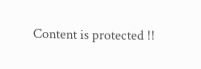Content is protected !!